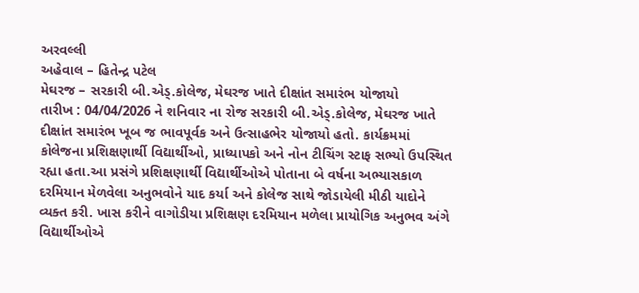અરવલ્લી
અહેવાલ – હિતેન્દ્ર પટેલ
મેઘરજ – સરકારી બી.એડ્.કોલેજ, મેઘરજ ખાતે દીક્ષાંત સમારંભ યોજાયો
તારીખ : 04/04/2026 ને શનિવાર ના રોજ સરકારી બી.એડ્.કોલેજ, મેઘરજ ખાતે દીક્ષાંત સમારંભ ખૂબ જ ભાવપૂર્વક અને ઉત્સાહભેર યોજાયો હતો. કાર્યક્રમમાં કોલેજના પ્રશિક્ષણાર્થી વિદ્યાર્થીઓ, પ્રાધ્યાપકો અને નોન ટીચિંગ સ્ટાફ સભ્યો ઉપસ્થિત રહ્યા હતા.આ પ્રસંગે પ્રશિક્ષણાર્થી વિદ્યાર્થીઓએ પોતાના બે વર્ષના અભ્યાસકાળ દરમિયાન મેળવેલા અનુભવોને યાદ કર્યા અને કોલેજ સાથે જોડાયેલી મીઠી યાદોને વ્યક્ત કરી. ખાસ કરીને વાગોડીયા પ્રશિક્ષણ દરમિયાન મળેલા પ્રાયોગિક અનુભવ અંગે વિદ્યાર્થીઓએ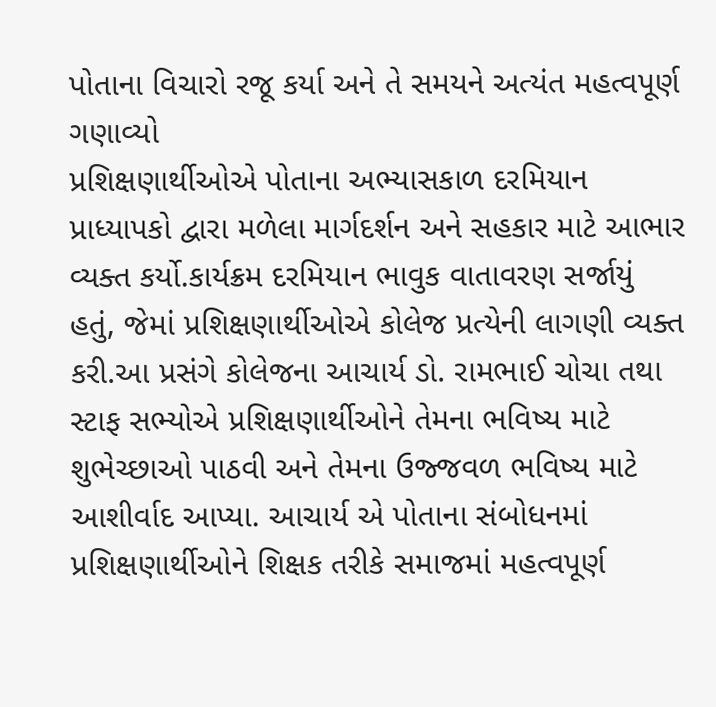પોતાના વિચારો રજૂ કર્યા અને તે સમયને અત્યંત મહત્વપૂર્ણ ગણાવ્યો
પ્રશિક્ષણાર્થીઓએ પોતાના અભ્યાસકાળ દરમિયાન પ્રાધ્યાપકો દ્વારા મળેલા માર્ગદર્શન અને સહકાર માટે આભાર વ્યક્ત કર્યો.કાર્યક્રમ દરમિયાન ભાવુક વાતાવરણ સર્જાયું હતું, જેમાં પ્રશિક્ષણાર્થીઓએ કોલેજ પ્રત્યેની લાગણી વ્યક્ત કરી.આ પ્રસંગે કોલેજના આચાર્ય ડો. રામભાઈ ચોચા તથા સ્ટાફ સભ્યોએ પ્રશિક્ષણાર્થીઓને તેમના ભવિષ્ય માટે શુભેચ્છાઓ પાઠવી અને તેમના ઉજ્જવળ ભવિષ્ય માટે આશીર્વાદ આપ્યા. આચાર્ય એ પોતાના સંબોધનમાં પ્રશિક્ષણાર્થીઓને શિક્ષક તરીકે સમાજમાં મહત્વપૂર્ણ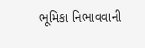ભૂમિકા નિભાવવાની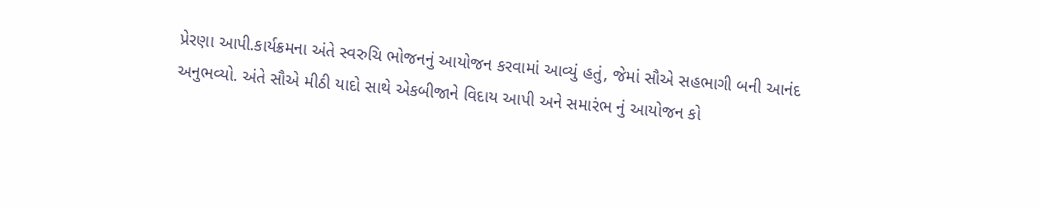પ્રેરણા આપી.કાર્યક્રમના અંતે સ્વરુચિ ભોજનનું આયોજન કરવામાં આવ્યું હતું, જેમાં સૌએ સહભાગી બની આનંદ અનુભવ્યો. અંતે સૌએ મીઠી યાદો સાથે એકબીજાને વિદાય આપી અને સમારંભ નું આયોજન કો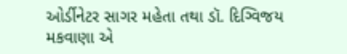ઓર્ડીનેટર સાગર મહેતા તથા ડૉ. દિગ્વિજય મકવાણા એ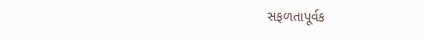સફળતાપૂર્વક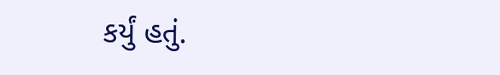કર્યું હતું.